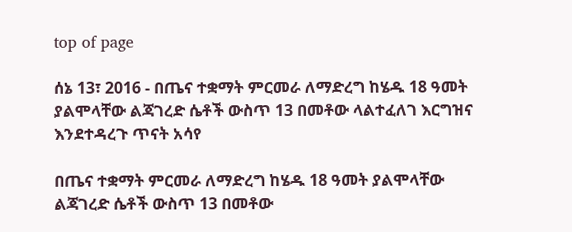top of page

ሰኔ 13፣ 2016 - በጤና ተቋማት ምርመራ ለማድረግ ከሄዱ 18 ዓመት ያልሞላቸው ልጃገረድ ሴቶች ውስጥ 13 በመቶው ላልተፈለገ እርግዝና እንደተዳረጉ ጥናት አሳየ

በጤና ተቋማት ምርመራ ለማድረግ ከሄዱ 18 ዓመት ያልሞላቸው ልጃገረድ ሴቶች ውስጥ 13 በመቶው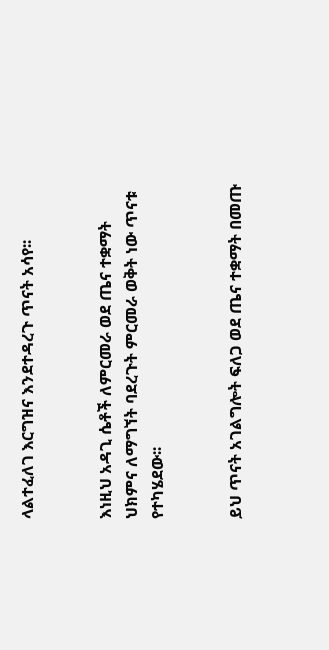ላልተፈለገ እርግዝና እንደተዳረጉ ጥናት አሳየ፡፡


እነዚህ አዳጊ ሴቶች ለምርመራ ወደ ጤና ተቋማት ህክምና ለማግኘት ባደረጉት ምርመራ ወቅት ነው ጥናቱ የተካሄደው፡፡


ይህ ጥናት አገልግሎት ፍለጋ ወደ ጤና ተቋማት በመጡ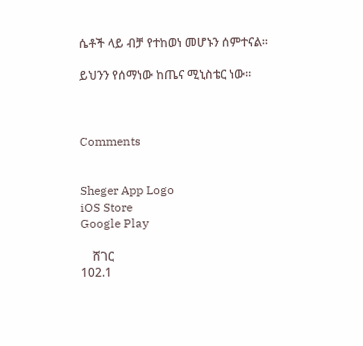ሴቶች ላይ ብቻ የተከወነ መሆኑን ሰምተናል፡፡

ይህንን የሰማነው ከጤና ሚኒስቴር ነው፡፡



Comments


Sheger App Logo
iOS Store
Google Play

    ሸገር
102.1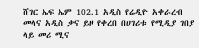ሸገር ኤፍ ኤም 102.1 አዲስ የሬዲዮ አቀራረብ መላና አዲስ ቃና ይዞ የቀረበ በሀገሪቱ የሚዲያ ገበያ ላይ መሪ ሚና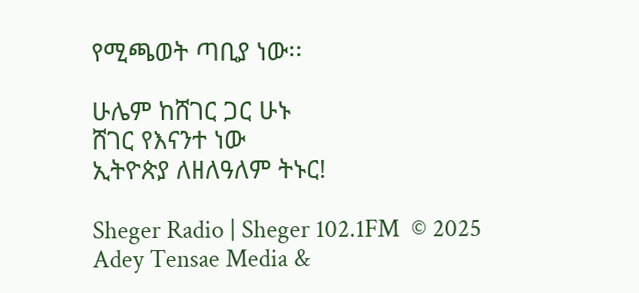የሚጫወት ጣቢያ ነው፡፡

ሁሌም ከሸገር ጋር ሁኑ
ሸገር የእናንተ ነው
ኢትዮጵያ ለዘለዓለም ትኑር!

Sheger Radio | Sheger 102.1FM  © 2025 Adey Tensae Media &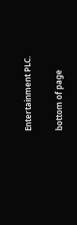Entertainment PLC.

bottom of page